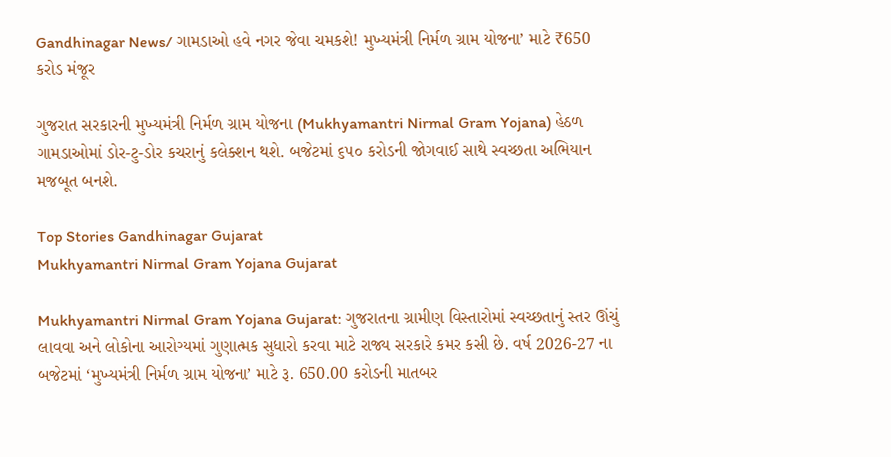Gandhinagar News/ ગામડાઓ હવે નગર જેવા ચમકશે! મુખ્યમંત્રી નિર્મળ ગ્રામ યોજના’ માટે ₹650 કરોડ મંજૂર

ગુજરાત સરકારની મુખ્યમંત્રી નિર્મળ ગ્રામ યોજના (Mukhyamantri Nirmal Gram Yojana) હેઠળ ગામડાઓમાં ડોર-ટુ-ડોર કચરાનું કલેક્શન થશે. બજેટમાં ૬૫૦ કરોડની જોગવાઈ સાથે સ્વચ્છતા અભિયાન મજબૂત બનશે.

Top Stories Gandhinagar Gujarat
Mukhyamantri Nirmal Gram Yojana Gujarat

Mukhyamantri Nirmal Gram Yojana Gujarat: ગુજરાતના ગ્રામીણ વિસ્તારોમાં સ્વચ્છતાનું સ્તર ઊંચું લાવવા અને લોકોના આરોગ્યમાં ગુણાત્મક સુધારો કરવા માટે રાજ્ય સરકારે કમર કસી છે. વર્ષ 2026-27 ના બજેટમાં ‘મુખ્યમંત્રી નિર્મળ ગ્રામ યોજના’ માટે રૂ. 650.00 કરોડની માતબર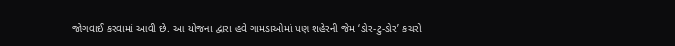જોગવાઈ કરવામાં આવી છે. આ યોજના દ્વારા હવે ગામડાઓમાં પણ શહેરની જેમ ‘ડોર-ટુ-ડોર’ કચરો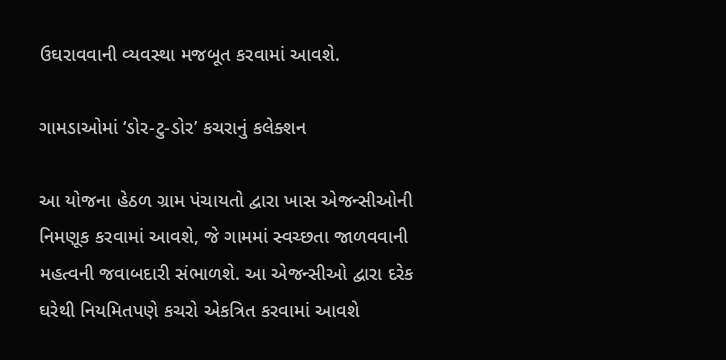ઉઘરાવવાની વ્યવસ્થા મજબૂત કરવામાં આવશે.

ગામડાઓમાં ‘ડોર-ટુ-ડોર’ કચરાનું કલેક્શન

આ યોજના હેઠળ ગ્રામ પંચાયતો દ્વારા ખાસ એજન્સીઓની નિમણૂક કરવામાં આવશે, જે ગામમાં સ્વચ્છતા જાળવવાની મહત્વની જવાબદારી સંભાળશે. આ એજન્સીઓ દ્વારા દરેક ઘરેથી નિયમિતપણે કચરો એકત્રિત કરવામાં આવશે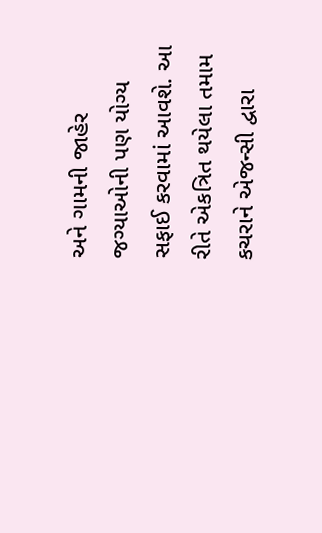અને ગામની જાહેર જગ્યાઓની પણ યોગ્ય સફાઈ કરવામાં આવશે. આ રીતે એકત્રિત થયેલા તમામ કચરાને એજન્સી દ્વારા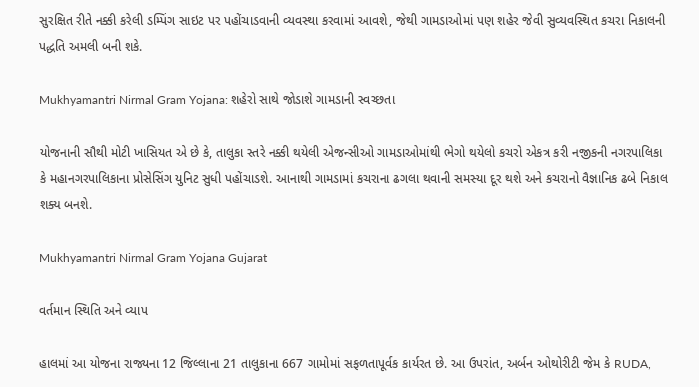સુરક્ષિત રીતે નક્કી કરેલી ડમ્પિંગ સાઇટ પર પહોંચાડવાની વ્યવસ્થા કરવામાં આવશે, જેથી ગામડાઓમાં પણ શહેર જેવી સુવ્યવસ્થિત કચરા નિકાલની પદ્ધતિ અમલી બની શકે.

Mukhyamantri Nirmal Gram Yojana: શહેરો સાથે જોડાશે ગામડાની સ્વચ્છતા

યોજનાની સૌથી મોટી ખાસિયત એ છે કે, તાલુકા સ્તરે નક્કી થયેલી એજન્સીઓ ગામડાઓમાંથી ભેગો થયેલો કચરો એકત્ર કરી નજીકની નગરપાલિકા કે મહાનગરપાલિકાના પ્રોસેસિંગ યુનિટ સુધી પહોંચાડશે. આનાથી ગામડામાં કચરાના ઢગલા થવાની સમસ્યા દૂર થશે અને કચરાનો વૈજ્ઞાનિક ઢબે નિકાલ શક્ય બનશે.

Mukhyamantri Nirmal Gram Yojana Gujarat

વર્તમાન સ્થિતિ અને વ્યાપ

હાલમાં આ યોજના રાજ્યના 12 જિલ્લાના 21 તાલુકાના 667 ગામોમાં સફળતાપૂર્વક કાર્યરત છે. આ ઉપરાંત, અર્બન ઓથોરીટી જેમ કે RUDA,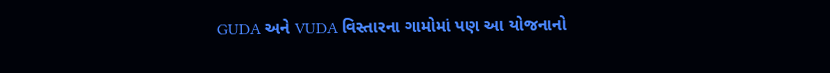GUDA અને VUDA વિસ્તારના ગામોમાં પણ આ યોજનાનો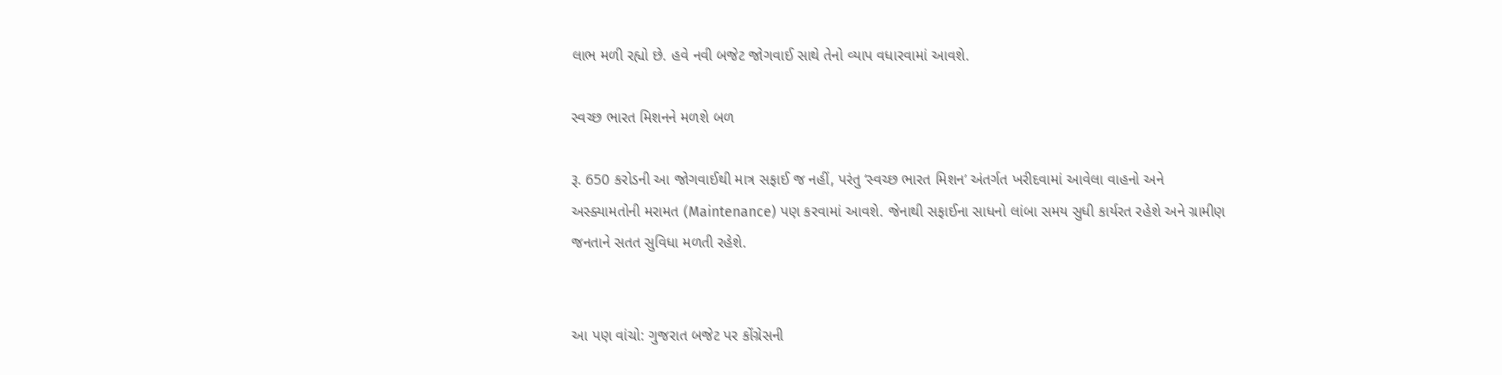લાભ મળી રહ્યો છે. હવે નવી બજેટ જોગવાઈ સાથે તેનો વ્યાપ વધારવામાં આવશે.

સ્વચ્છ ભારત મિશનને મળશે બળ

રૂ. 650 કરોડની આ જોગવાઈથી માત્ર સફાઈ જ નહીં, પરંતુ ‘સ્વચ્છ ભારત મિશન’ અંતર્ગત ખરીદવામાં આવેલા વાહનો અને અસ્ક્યામતોની મરામત (Maintenance) પણ કરવામાં આવશે. જેનાથી સફાઈના સાધનો લાંબા સમય સુધી કાર્યરત રહેશે અને ગ્રામીણ જનતાને સતત સુવિધા મળતી રહેશે.


આ પણ વાંચો: ગુજરાત બજેટ પર કોંગ્રેસની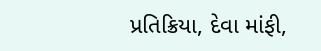પ્રતિક્રિયા, દેવા માંફી,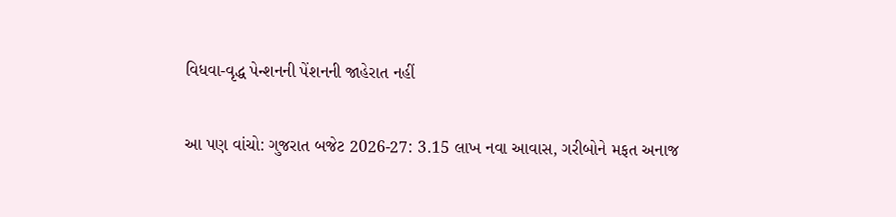વિધવા-વૃદ્ધ પેન્શનની પેંશનની જાહેરાત નહીં

આ પણ વાંચો: ગુજરાત બજેટ 2026-27: 3.15 લાખ નવા આવાસ, ગરીબોને મફત અનાજ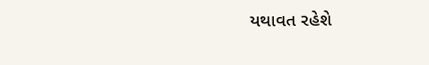યથાવત રહેશે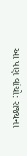આ પણ વાંચો: રાજ્યના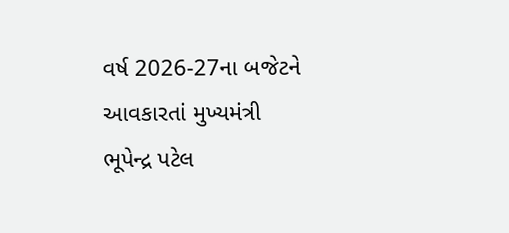વર્ષ 2026-27ના બજેટને આવકારતાં મુખ્યમંત્રી ભૂપેન્દ્ર પટેલ